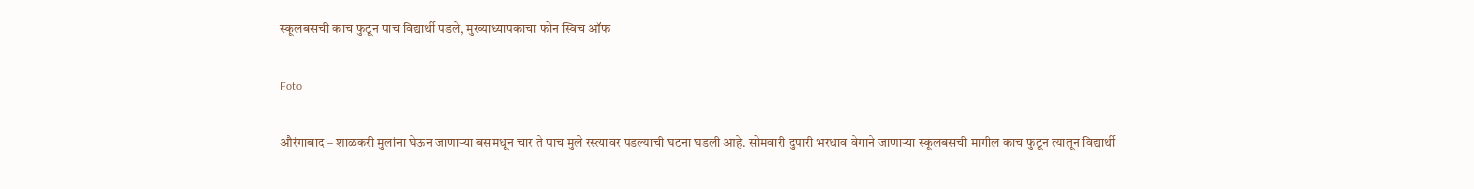स्कूलबसची काच फुटून पाच विद्यार्थी पडले, मुख्याध्यापकाचा फोन स्विच ऑफ

Foto

औरंगाबाद – शाळकरी मुलांना घेऊन जाणाऱ्या बसमधून चार ते पाच मुले रस्त्यावर पडल्याची घटना घडली आहे. सोमवारी दुपारी भरधाव वेगाने जाणाऱ्या स्कूलबसची मागील काच फुटून त्यातून विद्यार्थी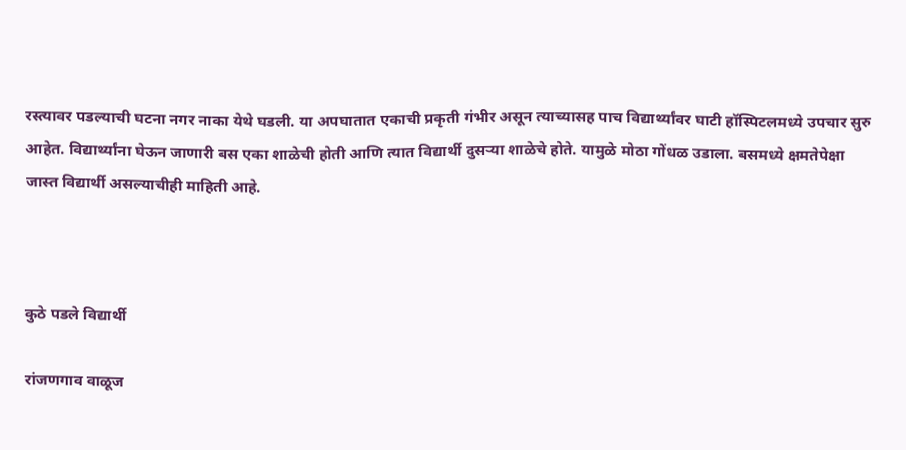रस्त्यावर पडल्याची घटना नगर नाका येथे घडली. या अपघातात एकाची प्रकृती गंभीर असून त्याच्यासह पाच विद्यार्थ्यांवर घाटी हॉस्पिटलमध्ये उपचार सुरु आहेत. विद्यार्थ्यांना घेऊन जाणारी बस एका शाळेची होती आणि त्यात विद्यार्थी दुसऱ्या शाळेचे होते. यामुळे मोठा गोंधळ उडाला. बसमध्ये क्षमतेपेक्षा जास्त विद्यार्थी असल्याचीही माहिती आहे.



कुठे पडले विद्यार्थी

रांजणगाव वाळूज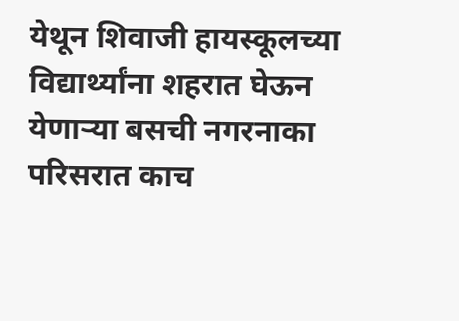येथून शिवाजी हायस्कूलच्या विद्यार्थ्यांना शहरात घेऊन येणाऱ्या बसची नगरनाका परिसरात काच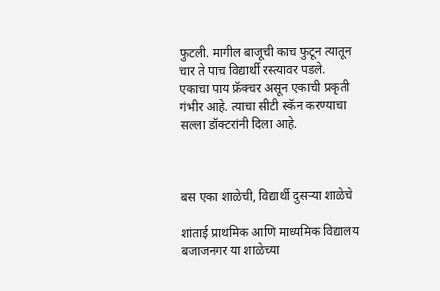फुटली. मागील बाजूची काच फुटून त्यातून चार ते पाच विद्यार्थी रस्त्यावर पडले. एकाचा पाय फ्रॅक्चर असून एकाची प्रकृती गंभीर आहे. त्याचा सीटी स्कॅन करण्याचा सल्ला डॉक्टरांनी दिला आहे.



बस एका शाळेची, विद्यार्थी दुसऱ्या शाळेचे

शांताई प्राथमिक आणि माध्यमिक विद्यालय बजाजनगर या शाळेच्या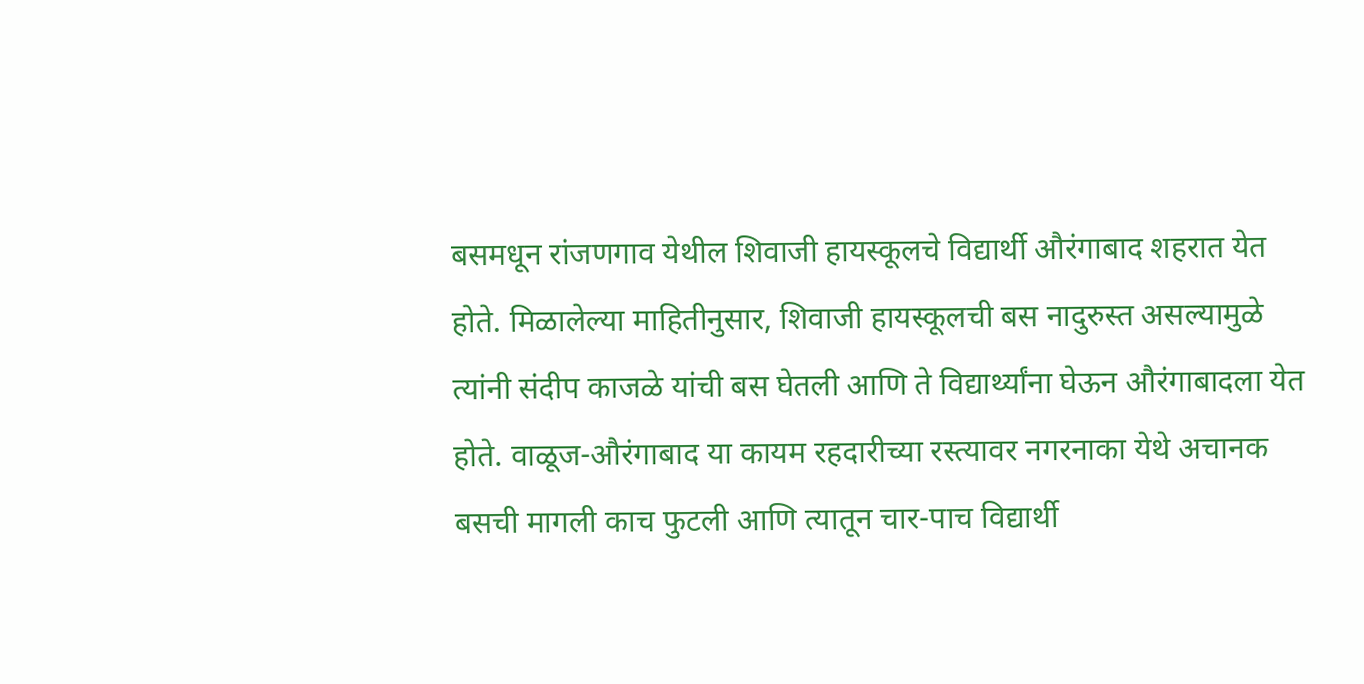बसमधून रांजणगाव येथील शिवाजी हायस्कूलचे विद्यार्थी औरंगाबाद शहरात येत होते. मिळालेल्या माहितीनुसार, शिवाजी हायस्कूलची बस नादुरुस्त असल्यामुळे त्यांनी संदीप काजळे यांची बस घेतली आणि ते विद्यार्थ्यांना घेऊन औरंगाबादला येत होते. वाळूज-औरंगाबाद या कायम रहदारीच्या रस्त्यावर नगरनाका येथे अचानक बसची मागली काच फुटली आणि त्यातून चार-पाच विद्यार्थी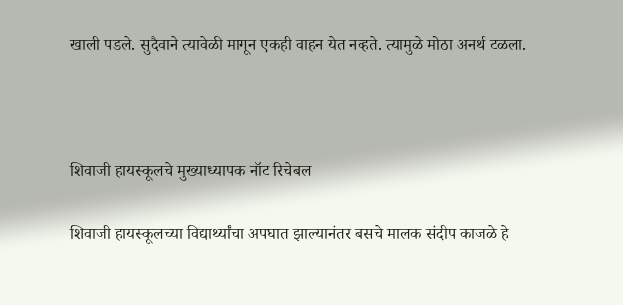खाली पडले. सुदैवाने त्यावेळी मागून एकही वाहन येत नव्हते. त्यामुळे मोठा अनर्थ टळला.



शिवाजी हायस्कूलचे मुख्याध्यापक नॉट रिचेबल

शिवाजी हायस्कूलच्या विद्यार्थ्यांचा अपघात झाल्यानंतर बसचे मालक संदीप काजळे हे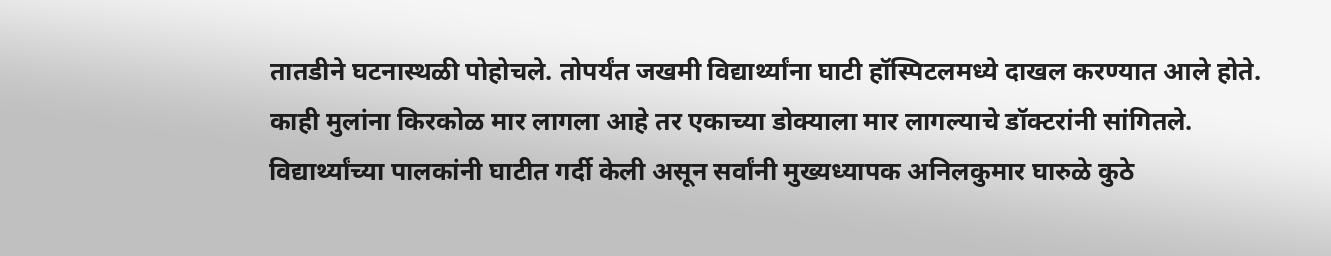तातडीने घटनास्थळी पोहोचले. तोपर्यंत जखमी विद्यार्थ्यांना घाटी हॉस्पिटलमध्ये दाखल करण्यात आले होते. काही मुलांना किरकोळ मार लागला आहे तर एकाच्या डोक्याला मार लागल्याचे डॉक्टरांनी सांगितले. विद्यार्थ्यांच्या पालकांनी घाटीत गर्दी केली असून सर्वांनी मुख्यध्यापक अनिलकुमार घारुळे कुठे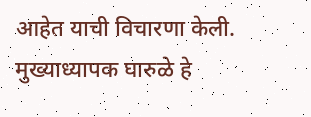आहेत याची विचारणा केली. मुख्याध्यापक घारुळे हे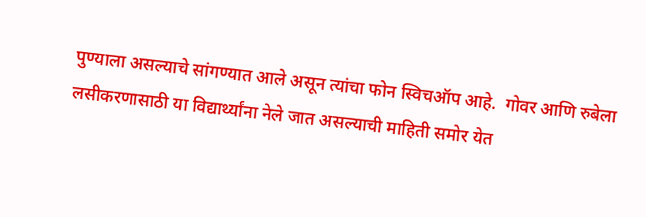पुण्याला असल्याचे सांगण्यात आले असून त्यांचा फोन स्विचऑप आहे.  गोवर आणि रुबेला लसीकरणासाठी या विद्यार्थ्यांना नेले जात असल्याची माहिती समोर येत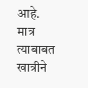आहे. मात्र त्याबाबत खात्रीने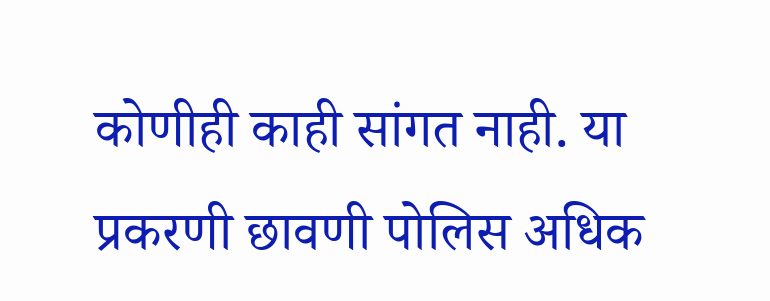कोणीही काही सांगत नाही. या प्रकरणी छावणी पोलिस अधिक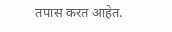तपास करत आहेत.